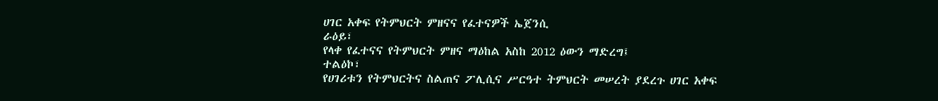ሀገር አቀፍ የትምህርት ምዘናና የፈተናዎች ኤጀንሲ
ራዕይ፣
የላቀ የፈተናና የትምህርት ምዘና ማዕከል አስከ 2012 ዕውን ማድረግ፤
ተልዕኮ፣
የሀገሪቱን የትምህርትና ስልጠና ፖሊሲና ሥርዓተ ትምህርት መሠረት ያደረጉ ሀገር አቀፍ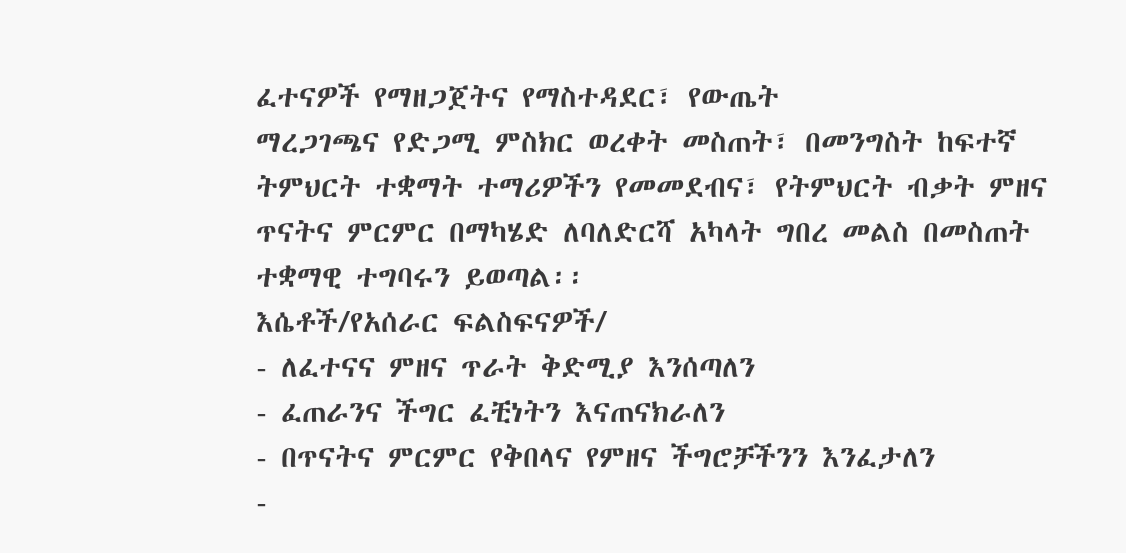ፈተናዎች የማዘጋጀትና የማስተዳደር፣ የውጤት
ማረጋገጫና የድጋሚ ምስክር ወረቀት መስጠት፣ በመንግስት ከፍተኛ ትምህርት ተቋማት ተማሪዎችን የመመደብና፣ የትምህርት ብቃት ምዘና
ጥናትና ምርምር በማካሄድ ለባለድርሻ አካላት ግበረ መልስ በመስጠት ተቋማዊ ተግባሩን ይወጣል፡፡
እሴቶች/የአሰራር ፍልስፍናዎች/
- ለፈተናና ምዘና ጥራት ቅድሚያ እንሰጣለን
- ፈጠራንና ችግር ፈቺነትን እናጠናክራለን
- በጥናትና ምርምር የቅበላና የምዘና ችግሮቻችንን እንፈታለን
-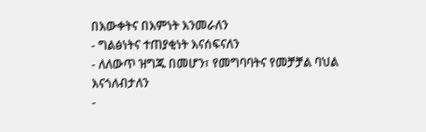በእውቀትና በእምነት እንመራለን
- ግልፅነትና ተጠያቂነት እናሰፍናለን
- ለለውጥ ዝግጁ በመሆን፣ የመግባባትና የመቻቻል ባህል እናጎለብታለን
-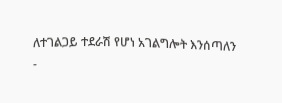ለተገልጋይ ተደራሽ የሆነ አገልግሎት እንሰጣለን
-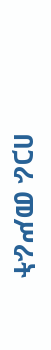በጋራ መሥራት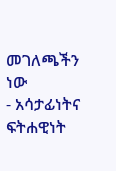መገለጫችን ነው
- አሳታፊነትና ፍትሐዊነት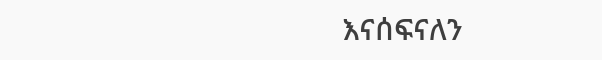እናሰፍናለን